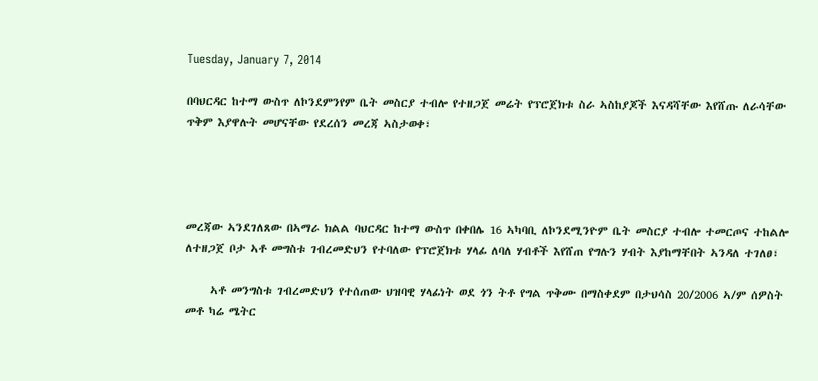Tuesday, January 7, 2014

በባህርዳር ከተማ ውስጥ ለኮንደምንየም ቤት መስርያ ተብሎ የተዘጋጀ መሬት የፕሮጀክቱ ስራ ኣስከያጆች እናዳሻቸው እየሸጡ ለራሳቸው ጥቅም እያዋሉት መሆናቸው የደረሰን መረጃ ኣስታወቀ፣




መረጃው ኣንደገለጸው በኣማራ ክልል ባህርዳር ከተማ ውስጥ በቀበሌ 16 ኣካባቢ ለኮንደሚንዮም ቤት መስርያ ተብሎ ተመርጦና ተከልሎ ለተዘጋጀ ቦታ ኣቶ መግስቱ ገብረመድህን የተባለው የፕሮጀክቱ ሃላፊ ለባለ ሃብቶች እየሸጠ የግሉን ሃብት እያከማቸበት ኣንዳለ ተገለፀ፣

     ኣቶ መንግስቱ ገብረመድህን የተሰጠው ህዝባዊ ሃላፊነት ወደ ጎን ትቶ የግል ጥቅሙ በማስቀደም በታህሳስ 20/2006 ኣ/ም ሰዎስት መቶ ካሬ ሜትር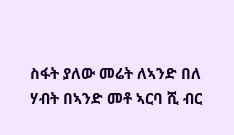ስፋት ያለው መሬት ለኣንድ በለ ሃብት በኣንድ መቶ ኣርባ ሺ ብር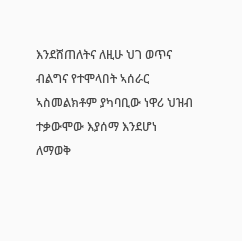እንደሸጠለትና ለዚሁ ህገ ወጥና ብልግና የተሞላበት ኣሰራር ኣስመልክቶም ያካባቢው ነዋሪ ህዝብ ተቃውሞው እያሰማ እንደሆነ ለማወቅ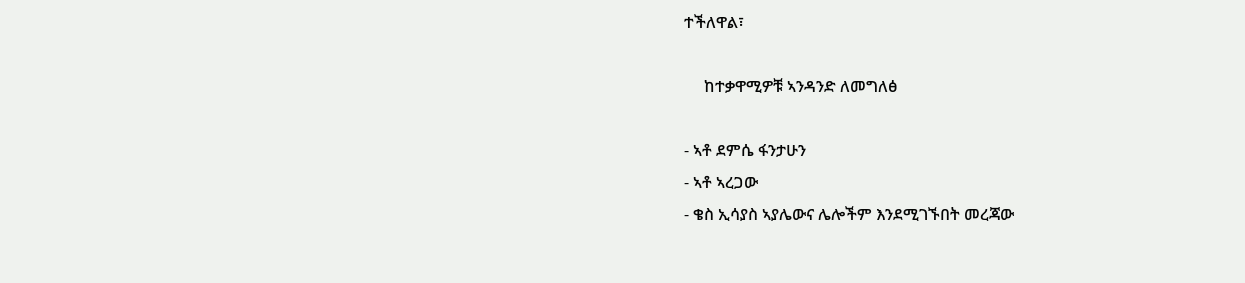ተችለዋል፣

     ከተቃዋሚዎቹ ኣንዳንድ ለመግለፅ

- ኣቶ ደምሴ ፋንታሁን
- ኣቶ ኣረጋው
- ቄስ ኢሳያስ ኣያሌውና ሌሎችም እንደሚገኙበት መረጃው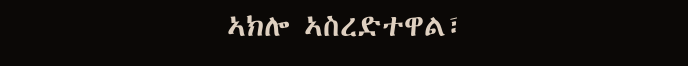ኣክሎ ኣስረድተዋል፣